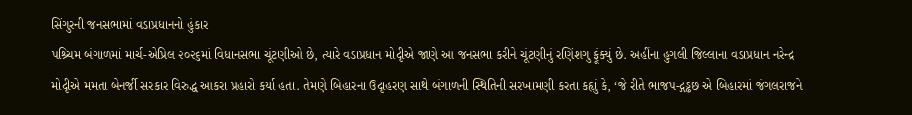સિંગુરની જનસભામાં વડાપ્રધાનનો હુંકાર
પશ્ર્ચિમ બંગાળમાં માર્ચ-એપ્રિલ ૨૦૨૬માં વિધાનસભા ચૂંટણીઓ છે, ત્યારે વડાપ્રધાન મોદૃીએ જાણે આ જનસભા કરીને ચૂંટણીનું રણિંશગુ ફૂંક્યું છે. અહીંના હુગલી જિલ્લાના વડાપ્રધાન નરેન્દ્ર મોદૃીએ મમતા બેનર્જી સરકાર વિરુદ્ધ આકરા પ્રહારો કર્યા હતા. તેમણે બિહારના ઉદૃાહરણ સાથે બંગાળની સ્થિતિની સરખામણી કરતા કહૃાું કે, ‘જે રીતે ભાજપ-દ્ગડ્ઢછ એ બિહારમાં જંગલરાજને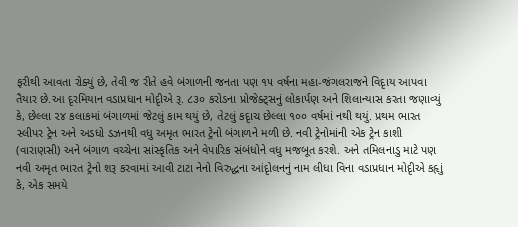ફરીથી આવતા રોક્યું છે, તેવી જ રીતે હવે બંગાળની જનતા પણ ૧૫ વર્ષના મહા-જંગલરાજને વિદૃાય આપવા તૈયાર છે.આ દૃરમિયાન વડાપ્રધાન મોદૃીએ રૂ. ૮૩૦ કરોડના પ્રોજેક્ટ્સનું લોકાર્પણ અને શિલાન્યાસ કરતા જણાવ્યું કે, છેલ્લા ૨૪ કલાકમાં બંગાળમાં જેટલું કામ થયું છે, તેટલું કદૃાચ છેલ્લા ૧૦૦ વર્ષમાં નથી થયું. પ્રથમ ભારત સ્લીપર ટ્રેન અને અડધો ડઝનથી વધુ અમૃત ભારત ટ્રેનો બંગાળને મળી છે. નવી ટ્રેનોમાંની એક ટ્રેન કાશી (વારાણસી) અને બંગાળ વચ્ચેના સાંસ્કૃતિક અને વેપારિક સંબંધોને વધુ મજબૂત કરશે. અને તમિલનાડુ માટે પણ નવી અમૃત ભારત ટ્રેનો શરૂ કરવામાં આવી ટાટા નેનો વિરુદ્ધના આંદૃોલનનું નામ લીધા વિના વડાપ્રધાન મોદૃીએ કહૃાું કે, એક સમયે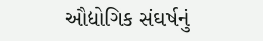ઔદ્યોગિક સંઘર્ષનું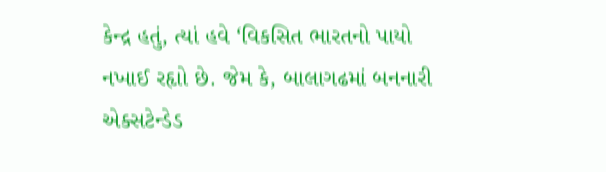કેન્દ્ર હતું, ત્યાં હવે ‘વિકસિત ભારતનો પાયો નખાઈ રહૃાો છે. જેમ કે, બાલાગઢમાં બનનારી એક્સટેન્ડેડ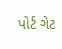પોર્ટ ગેટ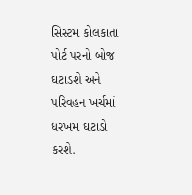સિસ્ટમ કોલકાતા પોર્ટ પરનો બોજ ઘટાડશે અને પરિવહન ખર્ચમાં ધરખમ ઘટાડો કરશે.